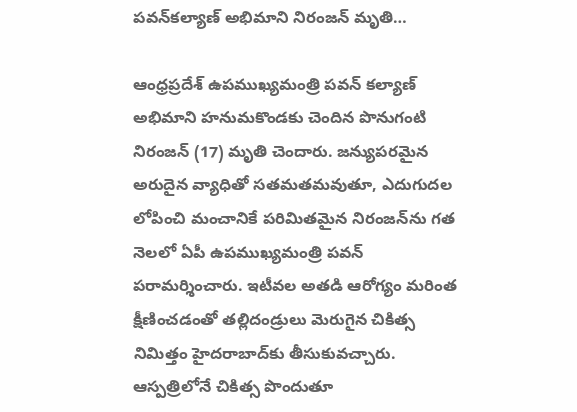పవన్‌కల్యాణ్‌ అభిమాని నిరంజన్ మృతి…

ఆంధ్రప్రదేశ్ ఉపముఖ్యమంత్రి పవన్ కల్యాణ్ అభిమాని హనుమకొండకు చెందిన పొనుగంటి నిరంజన్ (17) మృతి చెందారు. జన్యుపరమైన అరుదైన వ్యాధితో సతమతమవుతూ, ఎదుగుదల లోపించి మంచానికే పరిమితమైన నిరంజన్‌ను గత నెలలో ఏపీ ఉపముఖ్యమంత్రి పవన్ పరామర్శించారు. ఇటీవల అతడి ఆరోగ్యం మరింత క్షీణించడంతో తల్లిదండ్రులు మెరుగైన చికిత్స నిమిత్తం హైదరాబాద్‌కు తీసుకువచ్చారు. ఆస్పత్రిలోనే చికిత్స పొందుతూ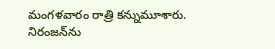మంగళవారం రాత్రి కన్నుమూశారు. నిరంజన్‌ను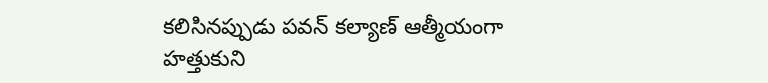కలిసినప్పుడు పవన్‌ కల్యాణ్‌ ఆత్మీయంగా హత్తుకుని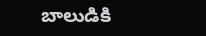బాలుడికి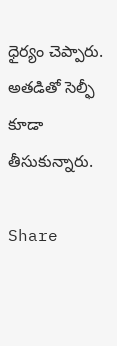ధైర్యం చెప్పారు. అతడితో సెల్ఫీ కూడా తీసుకున్నారు.

Share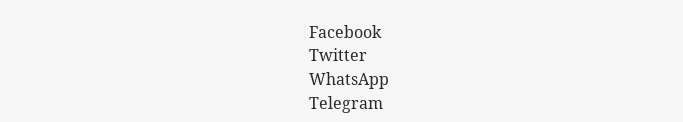Facebook
Twitter
WhatsApp
Telegram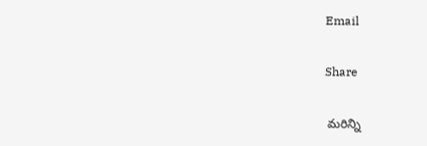Email

Share

 మరిన్ని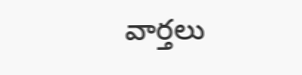వార్తలు